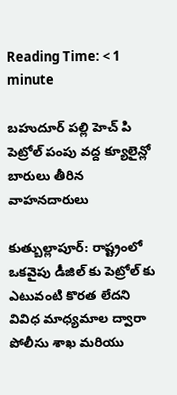Reading Time: < 1 minute

బహుదూర్ పల్లి హెచ్ పి పెట్రోల్ పంపు వద్ద క్యూలైన్లో బారులు తీరిన వాహనదారులు

కుత్బుల్లాపూర్: రాష్ట్రంలో ఒకవైపు డీజిల్ కు పెట్రోల్ కు ఎటువంటి కొరత లేదని వివిధ మాధ్యమాల ద్వారా పోలీసు శాఖ మరియు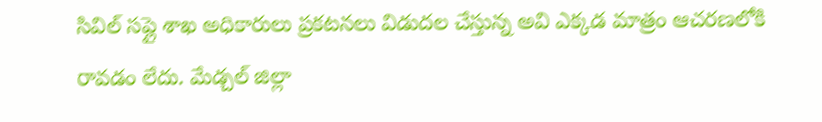సివిల్ సప్లై శాఖ అధికారులు ప్రకటనలు విడుదల చేస్తున్న అవి ఎక్కడ మాత్రం ఆచరణలోకి రావడం లేదు. మేడ్చల్ జిల్లా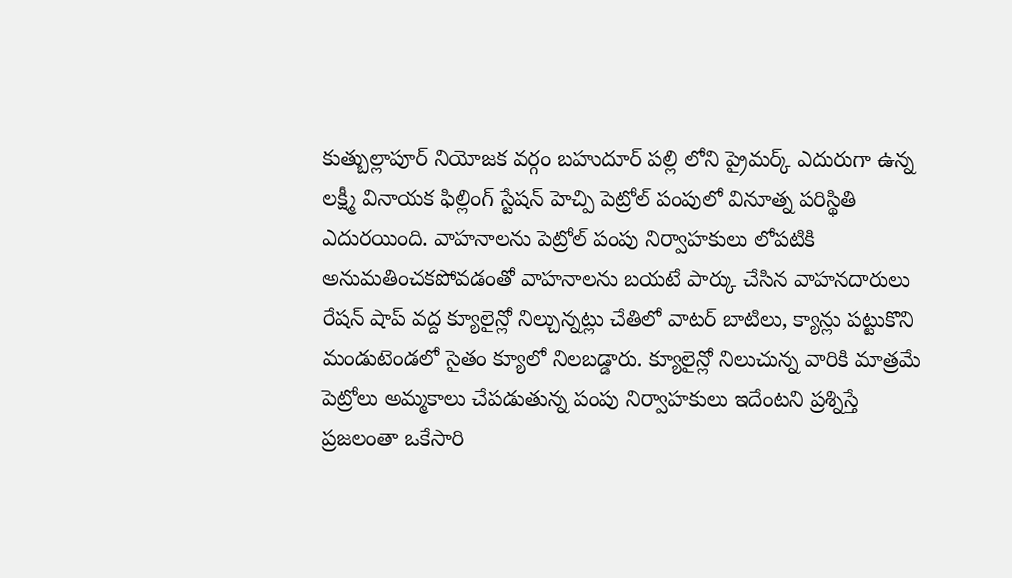కుత్బుల్లాపూర్ నియోజక వర్గం బహుదూర్ పల్లి లోని ప్రైమర్క్ ఎదురుగా ఉన్న లక్ష్మీ వినాయక ఫిల్లింగ్ స్టేషన్ హెచ్పి పెట్రోల్ పంపులో వినూత్న పరిస్థితి ఎదురయింది. వాహనాలను పెట్రోల్ పంపు నిర్వాహకులు లోపటికి అనుమతించకపోవడంతో వాహనాలను బయటే పార్కు చేసిన వాహనదారులు రేషన్ షాప్ వద్ద క్యూలైన్లో నిల్చున్నట్లు చేతిలో వాటర్ బాటిలు, క్యాన్లు పట్టుకొని మండుటెండలో సైతం క్యూలో నిలబడ్డారు. క్యూలైన్లో నిలుచున్న వారికి మాత్రమే పెట్రోలు అమ్మకాలు చేపడుతున్న పంపు నిర్వాహకులు ఇదేంటని ప్రశ్నిస్తే ప్రజలంతా ఒకేసారి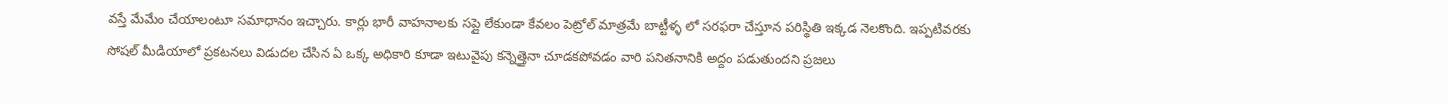వస్తే మేమేం చేయాలంటూ సమాధానం ఇచ్చారు. కార్లు భారీ వాహనాలకు సప్లై లేకుండా కేవలం పెట్రోల్ మాత్రమే బాట్టీళ్ళ లో సరఫరా చేస్తూన పరిస్థితి ఇక్కడ నెలకొంది. ఇప్పటివరకు సోషల్ మీడియాలో ప్రకటనలు విడుదల చేసిన ఏ ఒక్క అధికారి కూడా ఇటువైపు కన్నెత్తైనా చూడకపోవడం వారి పనితనానికి అద్దం పడుతుందని ప్రజలు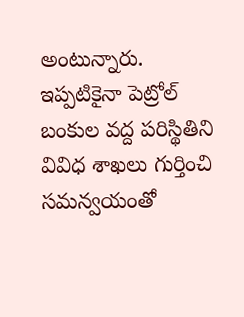అంటున్నారు. ఇప్పటికైనా పెట్రోల్ బంకుల వద్ద పరిస్థితిని వివిధ శాఖలు గుర్తించి సమన్వయంతో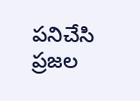పనిచేసి ప్రజల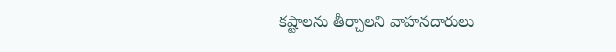కష్టాలను తీర్చాలని వాహనదారులు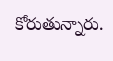కోరుతున్నారు.